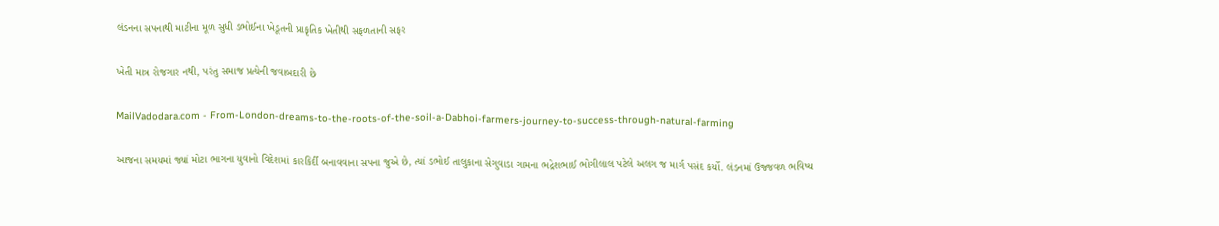લંડનના સપનાથી માટીના મૂળ સુધી ડભોઈના ખેડૂતની પ્રાકૃતિક ખેતીથી સફળતાની સફર

ખેતી માત્ર રોજગાર નથી, પરંતુ સમાજ પ્રત્યેની જવાબદારી છે

MailVadodara.com - From-London-dreams-to-the-roots-of-the-soil-a-Dabhoi-farmers-journey-to-success-through-natural-farming

આજના સમયમાં જ્યાં મોટા ભાગના યુવાનો વિદેશમાં કારકિર્દી બનાવવાના સપના જુએ છે, ત્યાં ડભોઈ તાલુકાના સેગુવાડા ગામના ભદ્રેશભાઈ ભોગીલાલ પટેલે અલગ જ માર્ગ પસંદ કર્યો. લંડનમાં ઉજ્જવળ ભવિષ્ય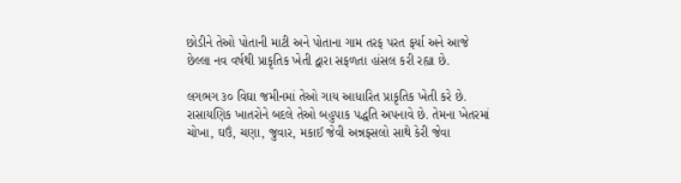છોડીને તેઓ પોતાની માટી અને પોતાના ગામ તરફ પરત ફર્યા અને આજે છેલ્લા નવ વર્ષથી પ્રાકૃતિક ખેતી દ્વારા સફળતા હાંસલ કરી રહ્યા છે.

લગભગ ૩૦ વિઘા જમીનમાં તેઓ ગાય આધારિત પ્રાકૃતિક ખેતી કરે છે. રાસાયણિક ખાતરોને બદલે તેઓ બહુપાક પદ્ધતિ અપનાવે છે. તેમના ખેતરમાં ચોખા, ઘઉં, ચણા, જુવાર, મકાઈ જેવી અન્નફસલો સાથે કેરી જેવા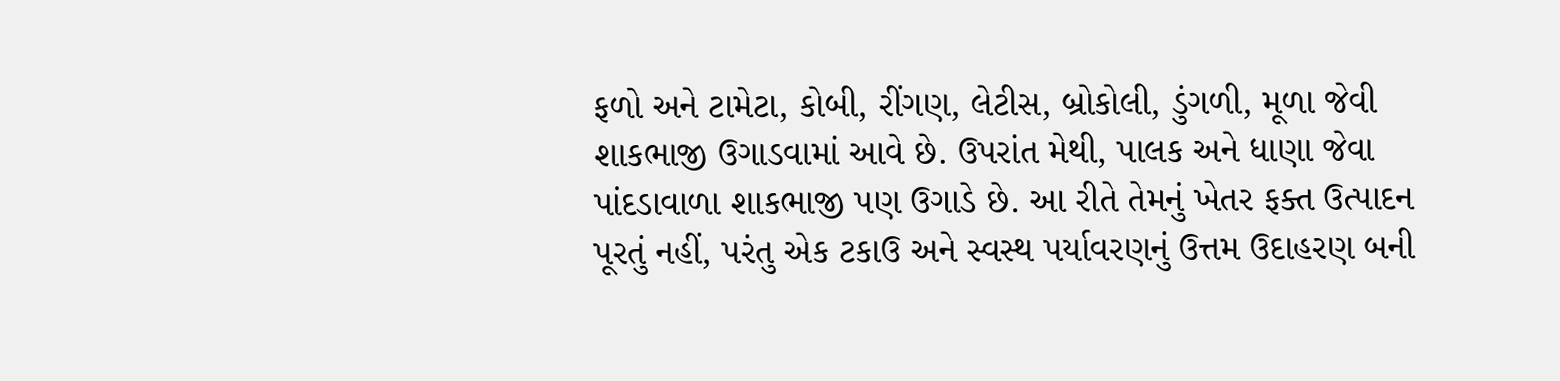ફળો અને ટામેટા, કોબી, રીંગણ, લેટીસ, બ્રોકોલી, ડુંગળી, મૂળા જેવી શાકભાજી ઉગાડવામાં આવે છે. ઉપરાંત મેથી, પાલક અને ધાણા જેવા પાંદડાવાળા શાકભાજી પણ ઉગાડે છે. આ રીતે તેમનું ખેતર ફક્ત ઉત્પાદન પૂરતું નહીં, પરંતુ એક ટકાઉ અને સ્વસ્થ પર્યાવરણનું ઉત્તમ ઉદાહરણ બની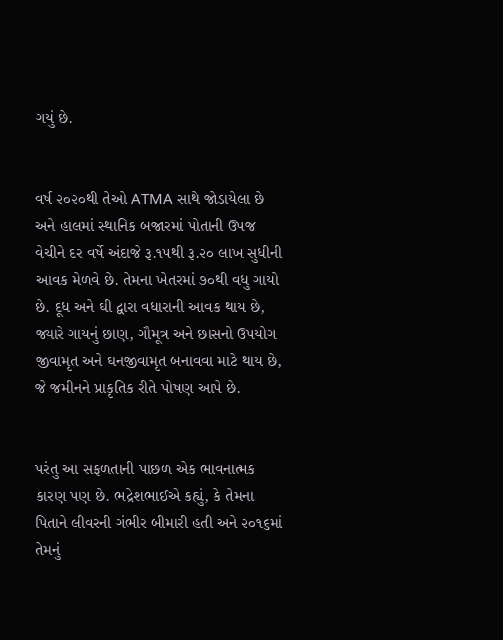ગયું છે.


વર્ષ ૨૦૨૦થી તેઓ ATMA સાથે જોડાયેલા છે અને હાલમાં સ્થાનિક બજારમાં પોતાની ઉપજ વેચીને દર વર્ષે અંદાજે રૂ.૧૫થી રૂ.૨૦ લાખ સુધીની આવક મેળવે છે. તેમના ખેતરમાં ૭૦થી વધુ ગાયો છે. દૂધ અને ઘી દ્વારા વધારાની આવક થાય છે, જ્યારે ગાયનું છાણ, ગૌમૂત્ર અને છાસનો ઉપયોગ જીવામૃત અને ઘનજીવામૃત બનાવવા માટે થાય છે, જે જમીનને પ્રાકૃતિક રીતે પોષણ આપે છે.


પરંતુ આ સફળતાની પાછળ એક ભાવનાત્મક કારણ પણ છે. ભદ્રેશભાઈએ કહ્યું, કે તેમના પિતાને લીવરની ગંભીર બીમારી હતી અને ૨૦૧૬માં તેમનું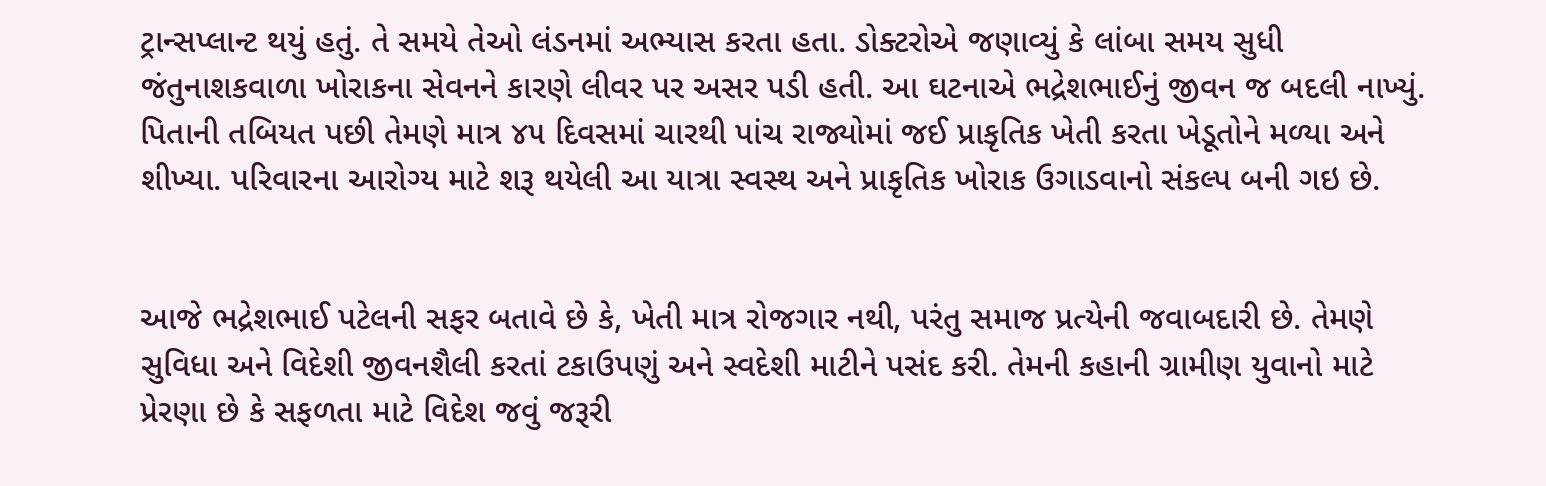ટ્રાન્સપ્લાન્ટ થયું હતું. તે સમયે તેઓ લંડનમાં અભ્યાસ કરતા હતા. ડોક્ટરોએ જણાવ્યું કે લાંબા સમય સુધી જંતુનાશકવાળા ખોરાકના સેવનને કારણે લીવર પર અસર પડી હતી. આ ઘટનાએ ભદ્રેશભાઈનું જીવન જ બદલી નાખ્યું. પિતાની તબિયત પછી તેમણે માત્ર ૪૫ દિવસમાં ચારથી પાંચ રાજ્યોમાં જઈ પ્રાકૃતિક ખેતી કરતા ખેડૂતોને મળ્યા અને શીખ્યા. પરિવારના આરોગ્ય માટે શરૂ થયેલી આ યાત્રા સ્વસ્થ અને પ્રાકૃતિક ખોરાક ઉગાડવાનો સંકલ્પ બની ગઇ છે.


આજે ભદ્રેશભાઈ પટેલની સફર બતાવે છે કે, ખેતી માત્ર રોજગાર નથી, પરંતુ સમાજ પ્રત્યેની જવાબદારી છે. તેમણે સુવિધા અને વિદેશી જીવનશૈલી કરતાં ટકાઉપણું અને સ્વદેશી માટીને પસંદ કરી. તેમની કહાની ગ્રામીણ યુવાનો માટે પ્રેરણા છે કે સફળતા માટે વિદેશ જવું જરૂરી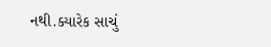નથી.ક્યારેક સાચું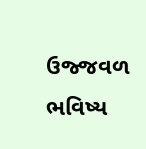ઉજ્જવળ ભવિષ્ય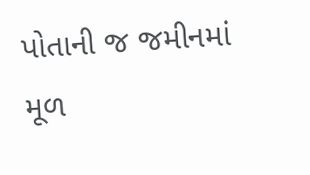પોતાની જ જમીનમાં મૂળ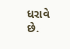ધરાવે છે.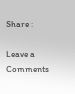Share :

Leave a Comments